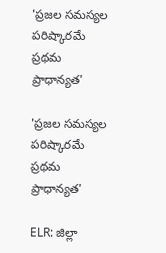'ప్రజల సమస్యల పరిష్కారమే ప్రథమ ప్రాధాన్యత'

'ప్రజల సమస్యల పరిష్కారమే ప్రథమ ప్రాధాన్యత'

ELR: జిల్లా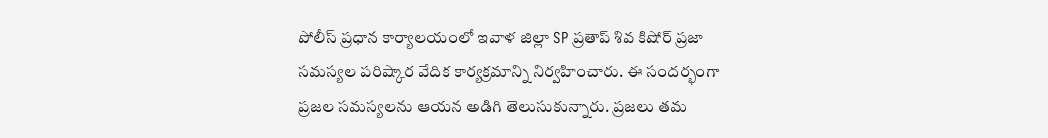పోలీస్ ప్రధాన కార్యాలయంలో ఇవాళ జిల్లా SP ప్రతాప్ శివ కిషోర్ ప్రజా సమస్యల పరిష్కార వేదిక కార్యక్రమాన్ని నిర్వహించారు. ఈ సందర్భంగా ప్రజల సమస్యలను ఆయన అడిగి తెలుసుకున్నారు. ప్రజలు తమ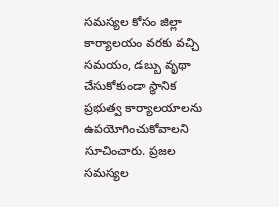సమస్యల కోసం జిల్లా కార్యాలయం వరకు వచ్చి సమయం, డబ్బు వృథా చేసుకోకుండా స్థానిక ప్రభుత్వ కార్యాలయాలను ఉపయోగించుకోవాలని సూచించారు. ప్రజల సమస్యల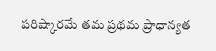పరిష్కారమే తమ ప్రథమ ప్రాధాన్యత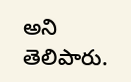అని తెలిపారు.